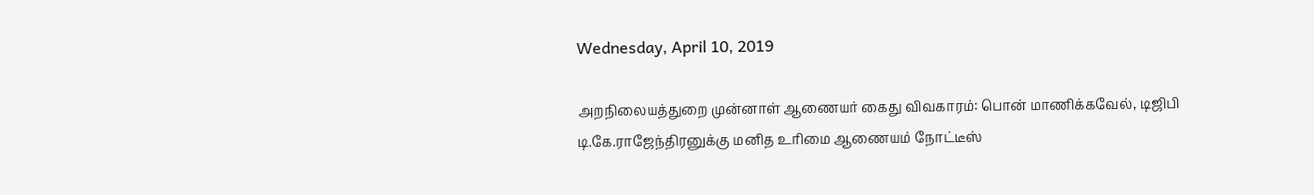Wednesday, April 10, 2019

அறநிலையத்துறை முன்னாள் ஆணையர் கைது விவகாரம்: பொன் மாணிக்கவேல், டிஜிபி டி.கே.ராஜேந்திரனுக்கு மனித உரிமை ஆணையம் நோட்டீஸ்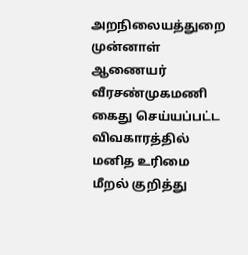அறநிலையத்துறை முன்னாள் ஆணையர் வீரசண்முகமணி கைது செய்யப்பட்ட விவகாரத்தில் மனித உரிமை மீறல் குறித்து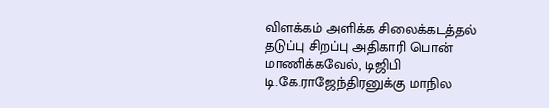விளக்கம் அளிக்க சிலைக்கடத்தல் தடுப்பு சிறப்பு அதிகாரி பொன் மாணிக்கவேல், டிஜிபி டி.கே.ராஜேந்திரனுக்கு மாநில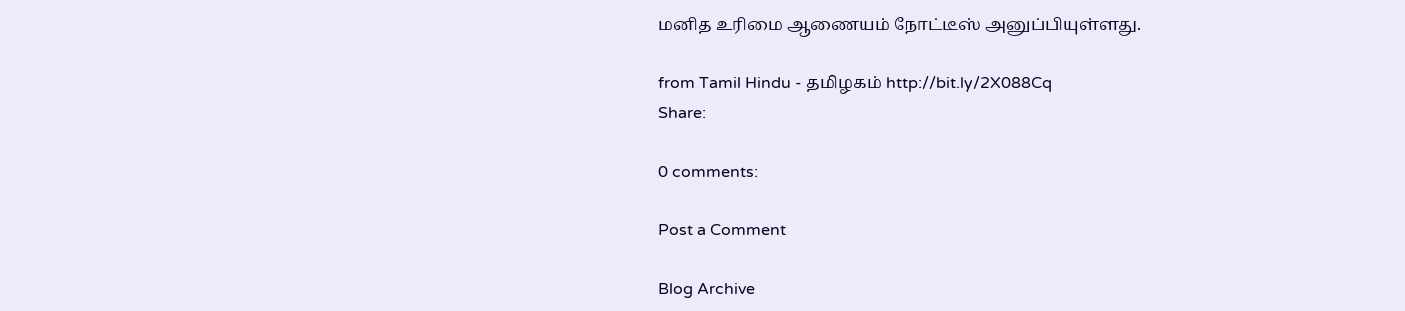மனித உரிமை ஆணையம் நோட்டீஸ் அனுப்பியுள்ளது.

from Tamil Hindu - தமிழகம் http://bit.ly/2X088Cq
Share:

0 comments:

Post a Comment

Blog Archive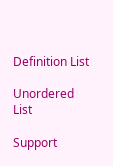Definition List

Unordered List

Support